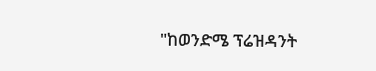"ከወንድሜ ፕሬዝዳንት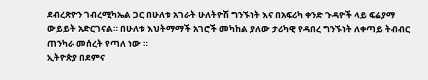ደብረጽዮን ገብረሚካኤል ጋር በሁለቱ አገራት ሁለትዮሽ ግንኙነት እና በአፍሪካ ቀንድ ጉዳዮች ላይ ፍሬያማ ውይይት አድርገናል። በሁለቱ እህትማማች አገሮች መካከል ያለው ታሪካዊ የዳበረ ግንኙነት ለቀጣይ ትብብር ጠንካራ መሰረት የጣለ ነው ።
ኢትዮጵያ በደምና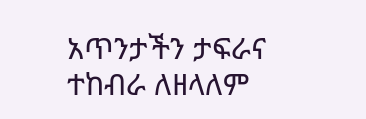አጥንታችን ታፍራና ተከብራ ለዘላለም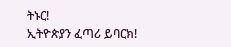ትኑር!
ኢትዮጵያን ፈጣሪ ይባርክ!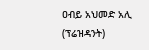ዐብይ አህመድ አሊ (ፕሬዝዳንት)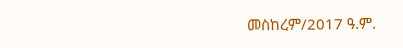መስከረም/2017 ዓ.ም.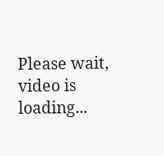Please wait, video is loading...